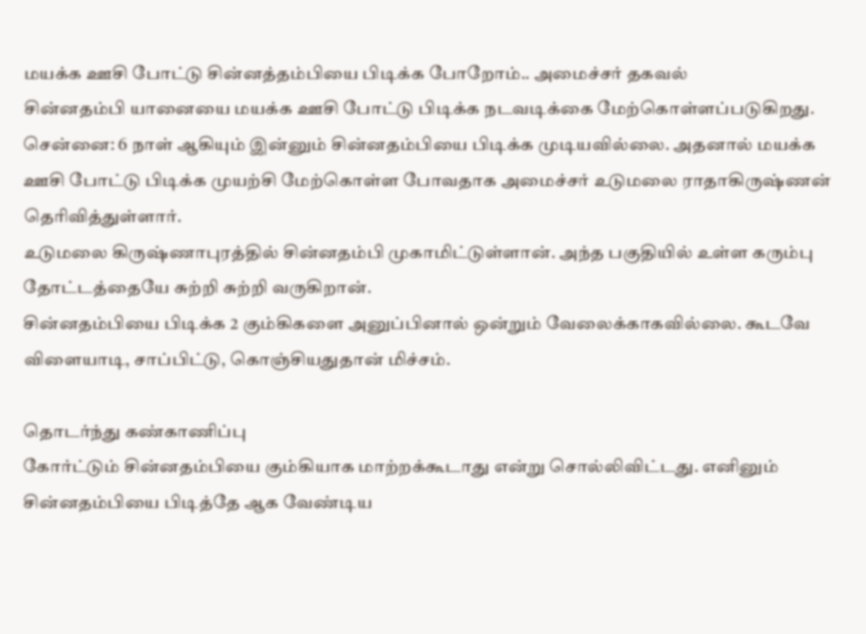மயக்க ஊசி போட்டு சின்னத்தம்பியை பிடிக்க போறோம்.. அமைச்சர் தகவல்
சின்னதம்பி யானையை மயக்க ஊசி போட்டு பிடிக்க நடவடிக்கை மேற்கொள்ளப்படுகிறது.
சென்னை: 6 நாள் ஆகியும் இன்னும் சின்னதம்பியை பிடிக்க முடியவில்லை. அதனால் மயக்க ஊசி போட்டு பிடிக்க முயற்சி மேற்கொள்ள போவதாக அமைச்சர் உடுமலை ராதாகிருஷ்ணன் தெரிவித்துள்ளார்.
உடுமலை கிருஷ்ணாபுரத்தில் சின்னதம்பி முகாமிட்டுள்ளான். அந்த பகுதியில் உள்ள கரும்பு தோட்டத்தையே சுற்றி சுற்றி வருகிறான்.
சின்னதம்பியை பிடிக்க 2 கும்கிகளை அனுப்பினால் ஒன்றும் வேலைக்காகவில்லை. கூடவே விளையாடி, சாப்பிட்டு, கொஞ்சியதுதான் மிச்சம்.

தொடர்ந்து கண்காணிப்பு
கோர்ட்டும் சின்னதம்பியை கும்கியாக மாற்றக்கூடாது என்று சொல்லிவிட்டது. எனினும் சின்னதம்பியை பிடித்தே ஆக வேண்டிய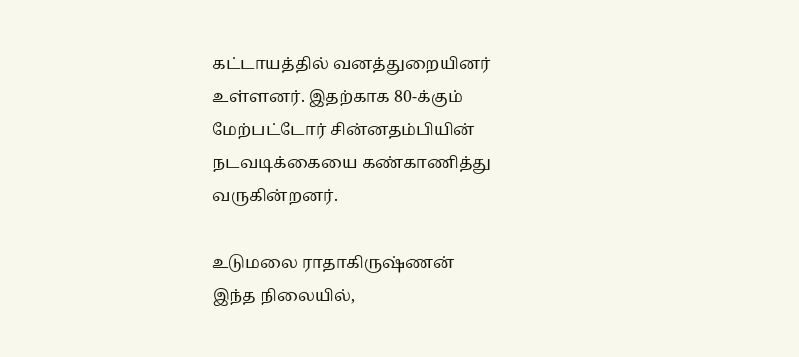கட்டாயத்தில் வனத்துறையினர் உள்ளனர். இதற்காக 80-க்கும் மேற்பட்டோர் சின்னதம்பியின் நடவடிக்கையை கண்காணித்து வருகின்றனர்.

உடுமலை ராதாகிருஷ்ணன்
இந்த நிலையில்,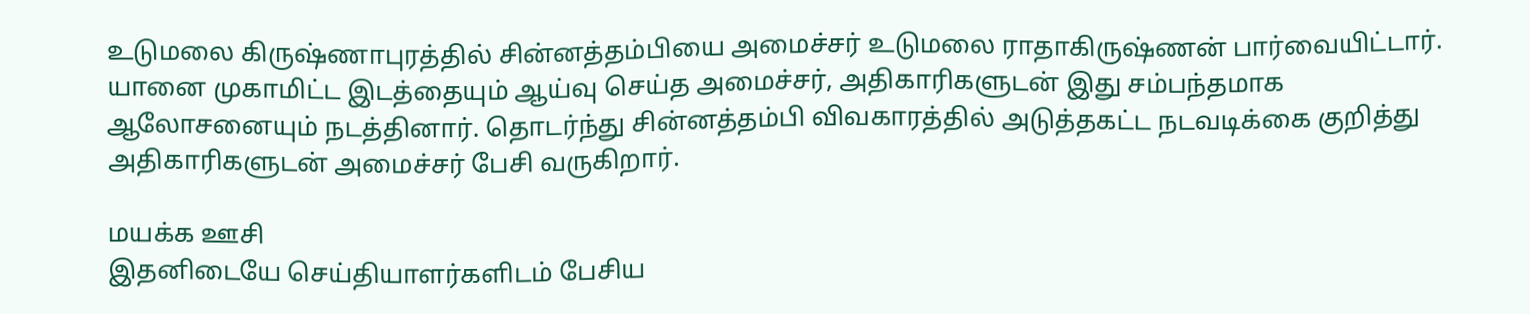உடுமலை கிருஷ்ணாபுரத்தில் சின்னத்தம்பியை அமைச்சர் உடுமலை ராதாகிருஷ்ணன் பார்வையிட்டார். யானை முகாமிட்ட இடத்தையும் ஆய்வு செய்த அமைச்சர், அதிகாரிகளுடன் இது சம்பந்தமாக ஆலோசனையும் நடத்தினார். தொடர்ந்து சின்னத்தம்பி விவகாரத்தில் அடுத்தகட்ட நடவடிக்கை குறித்து அதிகாரிகளுடன் அமைச்சர் பேசி வருகிறார்.

மயக்க ஊசி
இதனிடையே செய்தியாளர்களிடம் பேசிய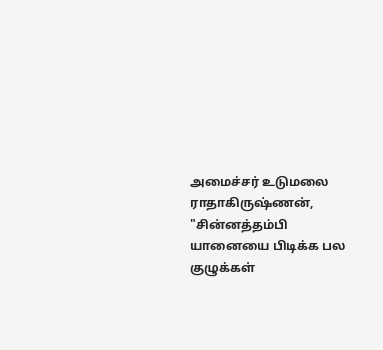அமைச்சர் உடுமலை ராதாகிருஷ்ணன், "சின்னத்தம்பி யானையை பிடிக்க பல குழுக்கள்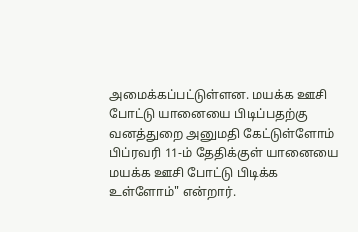அமைக்கப்பட்டுள்ளன. மயக்க ஊசி போட்டு யானையை பிடிப்பதற்கு வனத்துறை அனுமதி கேட்டுள்ளோம் பிப்ரவரி 11-ம் தேதிக்குள் யானையை மயக்க ஊசி போட்டு பிடிக்க உள்ளோம்" என்றார்.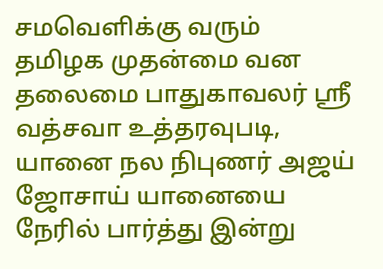சமவெளிக்கு வரும்
தமிழக முதன்மை வன தலைமை பாதுகாவலர் ஸ்ரீ வத்சவா உத்தரவுபடி, யானை நல நிபுணர் அஜய் ஜோசாய் யானையை நேரில் பார்த்து இன்று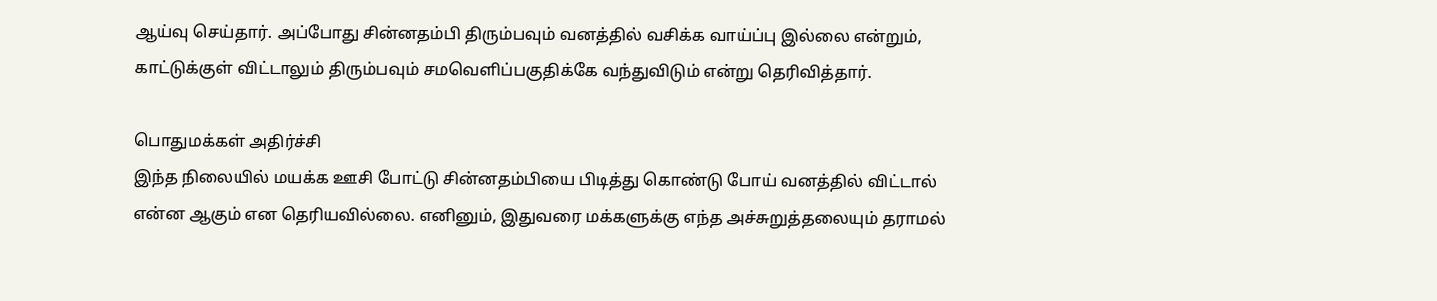ஆய்வு செய்தார். அப்போது சின்னதம்பி திரும்பவும் வனத்தில் வசிக்க வாய்ப்பு இல்லை என்றும், காட்டுக்குள் விட்டாலும் திரும்பவும் சமவெளிப்பகுதிக்கே வந்துவிடும் என்று தெரிவித்தார்.

பொதுமக்கள் அதிர்ச்சி
இந்த நிலையில் மயக்க ஊசி போட்டு சின்னதம்பியை பிடித்து கொண்டு போய் வனத்தில் விட்டால் என்ன ஆகும் என தெரியவில்லை. எனினும், இதுவரை மக்களுக்கு எந்த அச்சுறுத்தலையும் தராமல்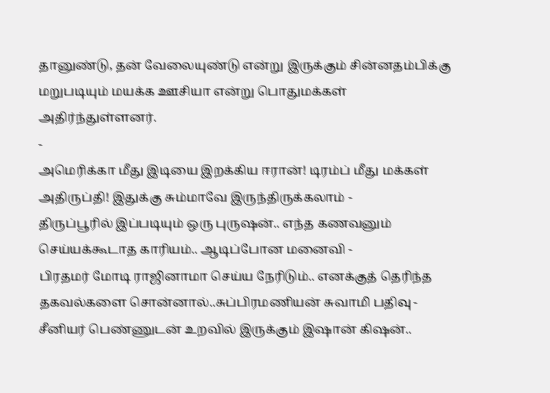தானுண்டு, தன் வேலையுண்டு என்று இருக்கும் சின்னதம்பிக்கு மறுபடியும் மயக்க ஊசியா என்று பொதுமக்கள் அதிர்ந்துள்ளனர்.
-
அமெரிக்கா மீது இடியை இறக்கிய ஈரான்! டிரம்ப் மீது மக்கள் அதிருப்தி! இதுக்கு சும்மாவே இருந்திருக்கலாம் -
திருப்பூரில் இப்படியும் ஒரு புருஷன்.. எந்த கணவனும் செய்யக்கூடாத காரியம்.. ஆடிப்போன மனைவி -
பிரதமர் மோடி ராஜினாமா செய்ய நேரிடும்.. எனக்குத் தெரிந்த தகவல்களை சொன்னால்..சுப்பிரமணியன் சுவாமி பதிவு -
சீனியர் பெண்ணுடன் உறவில் இருக்கும் இஷான் கிஷன்..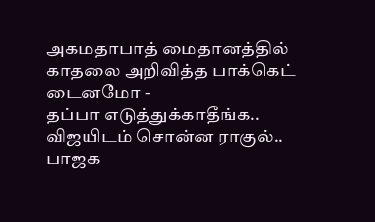அகமதாபாத் மைதானத்தில் காதலை அறிவித்த பாக்கெட் டைனமோ -
தப்பா எடுத்துக்காதீங்க.. விஜயிடம் சொன்ன ராகுல்.. பாஜக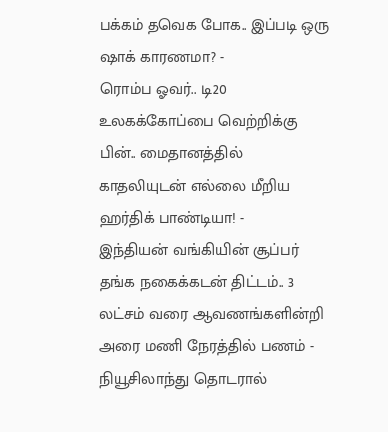பக்கம் தவெக போக.. இப்படி ஒரு ஷாக் காரணமா? -
ரொம்ப ஓவர்.. டி20 உலகக்கோப்பை வெற்றிக்கு பின்.. மைதானத்தில் காதலியுடன் எல்லை மீறிய ஹர்திக் பாண்டியா! -
இந்தியன் வங்கியின் சூப்பர் தங்க நகைக்கடன் திட்டம்.. 3 லட்சம் வரை ஆவணங்களின்றி அரை மணி நேரத்தில் பணம் -
நியூசிலாந்து தொடரால்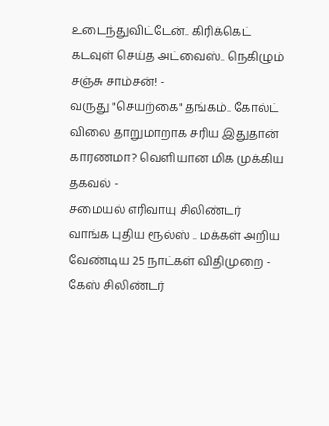உடைந்துவிட்டேன்.. கிரிக்கெட் கடவுள் செய்த அட்வைஸ்.. நெகிழும் சஞ்சு சாம்சன்! -
வருது "செயற்கை" தங்கம்.. கோல்ட் விலை தாறுமாறாக சரிய இதுதான் காரணமா? வெளியான மிக முக்கிய தகவல் -
சமையல் எரிவாயு சிலிண்டர் வாங்க புதிய ரூல்ஸ் .. மக்கள் அறிய வேண்டிய 25 நாட்கள் விதிமுறை -
கேஸ் சிலிண்டர்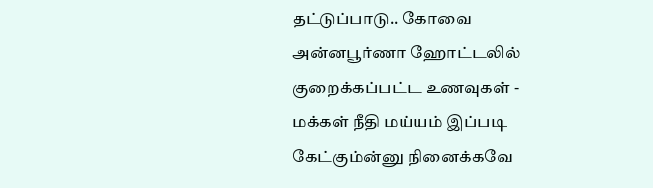தட்டுப்பாடு.. கோவை அன்னபூர்ணா ஹோட்டலில் குறைக்கப்பட்ட உணவுகள் -
மக்கள் நீதி மய்யம் இப்படி கேட்கும்ன்னு நினைக்கவே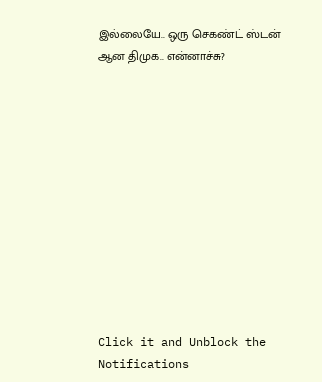இல்லையே.. ஒரு செகண்ட் ஸ்டன் ஆன திமுக.. என்னாச்சு?












Click it and Unblock the Notifications